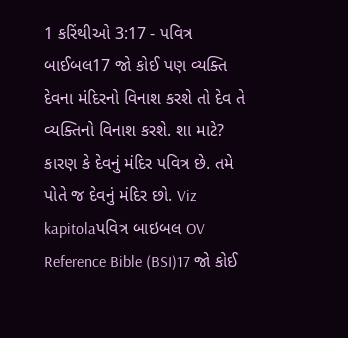1 કરિંથીઓ 3:17 - પવિત્ર બાઈબલ17 જો કોઈ પણ વ્યક્તિ દેવના મંદિરનો વિનાશ કરશે તો દેવ તે વ્યક્તિનો વિનાશ કરશે. શા માટે? કારણ કે દેવનું મંદિર પવિત્ર છે. તમે પોતે જ દેવનું મંદિર છો. Viz kapitolaપવિત્ર બાઇબલ OV Reference Bible (BSI)17 જો કોઈ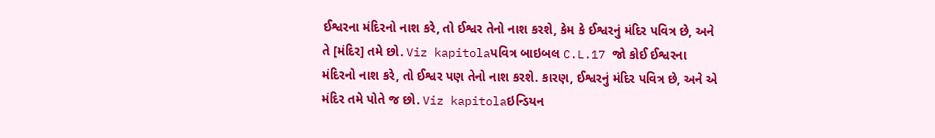ઈશ્વરના મંદિરનો નાશ કરે, તો ઈશ્વર તેનો નાશ કરશે, કેમ કે ઈશ્વરનું મંદિર પવિત્ર છે, અને તે [મંદિર] તમે છો. Viz kapitolaપવિત્ર બાઇબલ C.L.17 જો કોઈ ઈશ્વરના મંદિરનો નાશ કરે, તો ઈશ્વર પણ તેનો નાશ કરશે. કારણ, ઈશ્વરનું મંદિર પવિત્ર છે, અને એ મંદિર તમે પોતે જ છો. Viz kapitolaઇન્ડિયન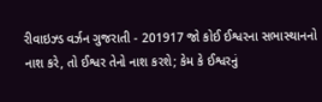રીવાઇઝ્ડ વર્ઝન ગુજરાતી - 201917 જો કોઈ ઈશ્વરના સભાસ્થાનનો નાશ કરે, તો ઈશ્વર તેનો નાશ કરશે; કેમ કે ઈશ્વરનું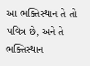આ ભક્તિસ્થાન તે તો પવિત્ર છે, અને તે ભક્તિસ્થાન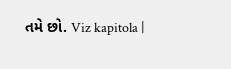તમે છો. Viz kapitola |